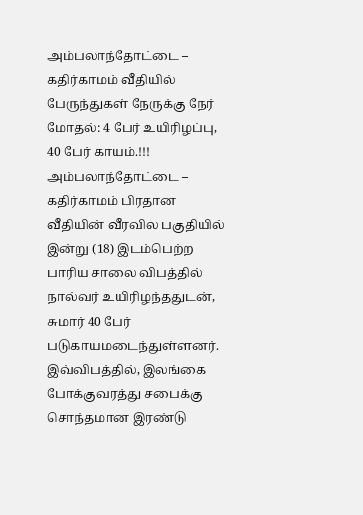அம்பலாந்தோட்டை – கதிர்காமம் வீதியில் பேருந்துகள் நேருக்கு நேர் மோதல்: 4 பேர் உயிரிழப்பு, 40 பேர் காயம்.!!!
அம்பலாந்தோட்டை – கதிர்காமம் பிரதான வீதியின் வீரவில பகுதியில் இன்று (18) இடம்பெற்ற பாரிய சாலை விபத்தில் நால்வர் உயிரிழந்ததுடன், சுமார் 40 பேர் படுகாயமடைந்துள்ளனர்.
இவ்விபத்தில், இலங்கை போக்குவரத்து சபைக்கு சொந்தமான இரண்டு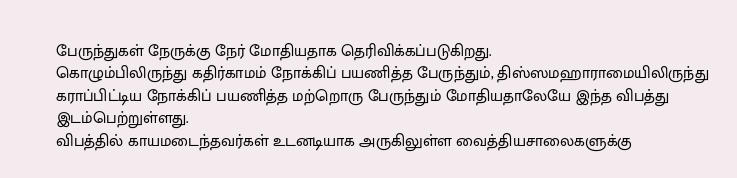பேருந்துகள் நேருக்கு நேர் மோதியதாக தெரிவிக்கப்படுகிறது.
கொழும்பிலிருந்து கதிர்காமம் நோக்கிப் பயணித்த பேருந்தும், திஸ்ஸமஹாராமையிலிருந்து கராப்பிட்டிய நோக்கிப் பயணித்த மற்றொரு பேருந்தும் மோதியதாலேயே இந்த விபத்து இடம்பெற்றுள்ளது.
விபத்தில் காயமடைந்தவர்கள் உடனடியாக அருகிலுள்ள வைத்தியசாலைகளுக்கு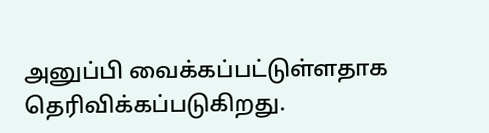அனுப்பி வைக்கப்பட்டுள்ளதாக தெரிவிக்கப்படுகிறது.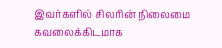இவர்களில் சிலரின் நிலைமை கவலைக்கிடமாக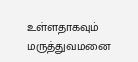உள்ளதாகவும் மருத்துவமனை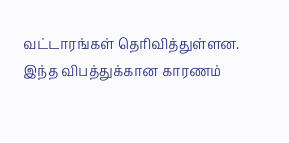வட்டாரங்கள் தெரிவித்துள்ளன.
இந்த விபத்துக்கான காரணம்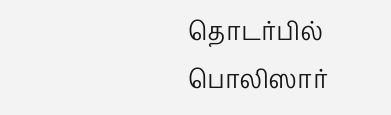தொடர்பில் பொலிஸார்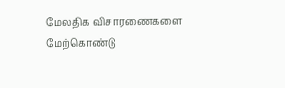மேலதிக விசாரணைகளை மேற்கொண்டு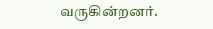வருகின்றனர்.